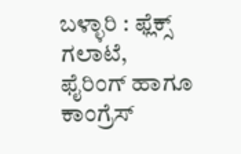ಬಳ್ಳಾರಿ : ಫ್ಲೆಕ್ಸ್ ಗಲಾಟೆ, ಫೈರಿಂಗ್ ಹಾಗೂ ಕಾಂಗ್ರೆಸ್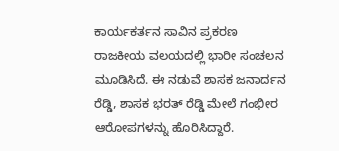ಕಾರ್ಯಕರ್ತನ ಸಾವಿನ ಪ್ರಕರಣ ರಾಜಕೀಯ ವಲಯದಲ್ಲಿ ಭಾರೀ ಸಂಚಲನ ಮೂಡಿಸಿದೆ. ಈ ನಡುವೆ ಶಾಸಕ ಜನಾರ್ದನ ರೆಡ್ಡಿ, ಶಾಸಕ ಭರತ್ ರೆಡ್ಡಿ ಮೇಲೆ ಗಂಭೀರ ಆರೋಪಗಳನ್ನು ಹೊರಿಸಿದ್ದಾರೆ.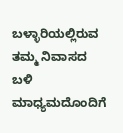ಬಳ್ಳಾರಿಯಲ್ಲಿರುವ ತಮ್ಮ ನಿವಾಸದ ಬಳಿ ಮಾಧ್ಯಮದೊಂದಿಗೆ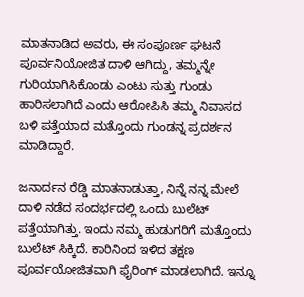ಮಾತನಾಡಿದ ಅವರು, ಈ ಸಂಪೂರ್ಣ ಘಟನೆ ಪೂರ್ವನಿಯೋಜಿತ ದಾಳಿ ಆಗಿದ್ದು, ತಮ್ಮನ್ನೇ ಗುರಿಯಾಗಿಸಿಕೊಂಡು ಎಂಟು ಸುತ್ತು ಗುಂಡು ಹಾರಿಸಲಾಗಿದೆ ಎಂದು ಆರೋಪಿಸಿ ತಮ್ಮ ನಿವಾಸದ ಬಳಿ ಪತ್ತೆಯಾದ ಮತ್ತೊಂದು ಗುಂಡನ್ನ ಪ್ರದರ್ಶನ ಮಾಡಿದ್ದಾರೆ.

ಜನಾರ್ದನ ರೆಡ್ಡಿ ಮಾತನಾಡುತ್ತಾ, ನಿನ್ನೆ ನನ್ನ ಮೇಲೆ ದಾಳಿ ನಡೆದ ಸಂದರ್ಭದಲ್ಲಿ ಒಂದು ಬುಲೆಟ್ ಪತ್ತೆಯಾಗಿತ್ತು. ಇಂದು ನಮ್ಮ ಹುಡುಗರಿಗೆ ಮತ್ತೊಂದು ಬುಲೆಟ್ ಸಿಕ್ಕಿದೆ. ಕಾರಿನಿಂದ ಇಳಿದ ತಕ್ಷಣ ಪೂರ್ವಯೋಜಿತವಾಗಿ ಫೈರಿಂಗ್ ಮಾಡಲಾಗಿದೆ. ಇನ್ನೂ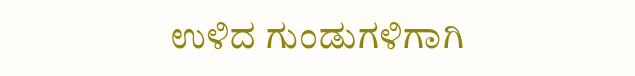ಉಳಿದ ಗುಂಡುಗಳಿಗಾಗಿ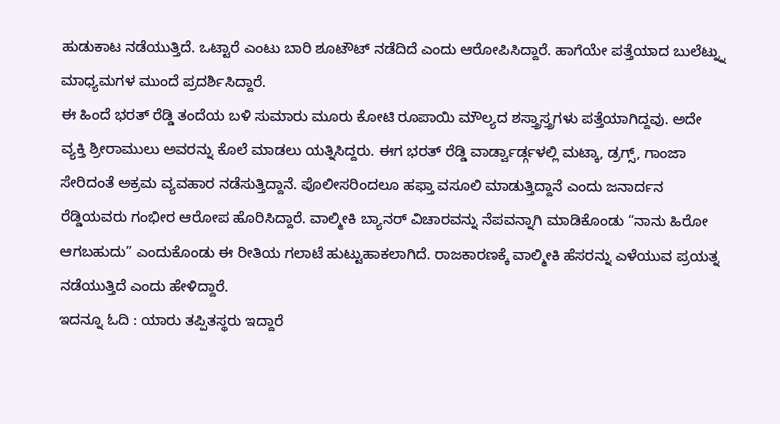ಹುಡುಕಾಟ ನಡೆಯುತ್ತಿದೆ. ಒಟ್ಟಾರೆ ಎಂಟು ಬಾರಿ ಶೂಟೌಟ್ ನಡೆದಿದೆ ಎಂದು ಆರೋಪಿಸಿದ್ದಾರೆ. ಹಾಗೆಯೇ ಪತ್ತೆಯಾದ ಬುಲೆಟ್ನ್ನು ಮಾಧ್ಯಮಗಳ ಮುಂದೆ ಪ್ರದರ್ಶಿಸಿದ್ದಾರೆ.
ಈ ಹಿಂದೆ ಭರತ್ ರೆಡ್ಡಿ ತಂದೆಯ ಬಳಿ ಸುಮಾರು ಮೂರು ಕೋಟಿ ರೂಪಾಯಿ ಮೌಲ್ಯದ ಶಸ್ತ್ರಾಸ್ತ್ರಗಳು ಪತ್ತೆಯಾಗಿದ್ದವು. ಅದೇ ವ್ಯಕ್ತಿ ಶ್ರೀರಾಮುಲು ಅವರನ್ನು ಕೊಲೆ ಮಾಡಲು ಯತ್ನಿಸಿದ್ದರು. ಈಗ ಭರತ್ ರೆಡ್ಡಿ ವಾರ್ಡ್ವಾರ್ಡ್ಗಳಲ್ಲಿ ಮಟ್ಕಾ, ಡ್ರಗ್ಸ್, ಗಾಂಜಾ ಸೇರಿದಂತೆ ಅಕ್ರಮ ವ್ಯವಹಾರ ನಡೆಸುತ್ತಿದ್ದಾನೆ. ಪೊಲೀಸರಿಂದಲೂ ಹಫ್ತಾ ವಸೂಲಿ ಮಾಡುತ್ತಿದ್ದಾನೆ ಎಂದು ಜನಾರ್ದನ ರೆಡ್ಡಿಯವರು ಗಂಭೀರ ಆರೋಪ ಹೊರಿಸಿದ್ದಾರೆ. ವಾಲ್ಮೀಕಿ ಬ್ಯಾನರ್ ವಿಚಾರವನ್ನು ನೆಪವನ್ನಾಗಿ ಮಾಡಿಕೊಂಡು “ನಾನು ಹಿರೋ ಆಗಬಹುದು” ಎಂದುಕೊಂಡು ಈ ರೀತಿಯ ಗಲಾಟೆ ಹುಟ್ಟುಹಾಕಲಾಗಿದೆ. ರಾಜಕಾರಣಕ್ಕೆ ವಾಲ್ಮೀಕಿ ಹೆಸರನ್ನು ಎಳೆಯುವ ಪ್ರಯತ್ನ ನಡೆಯುತ್ತಿದೆ ಎಂದು ಹೇಳಿದ್ದಾರೆ.
ಇದನ್ನೂ ಓದಿ : ಯಾರು ತಪ್ಪಿತಸ್ಥರು ಇದ್ದಾರೆ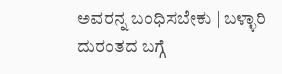ಅವರನ್ನ ಬಂಧಿಸಬೇಕು | ಬಳ್ಳಾರಿ ದುರಂತದ ಬಗ್ಗೆ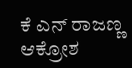ಕೆ ಎನ್ ರಾಜಣ್ಣ ಆಕ್ರೋಶ